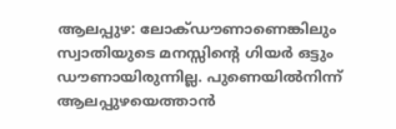ആലപ്പുഴ: ലോക്ഡൗണാണെങ്കിലും സ്വാതിയുടെ മനസ്സിന്റെ ഗിയർ ഒട്ടും ഡൗണായിരുന്നില്ല. പുണെയിൽനിന്ന് ആലപ്പുഴയെത്താൻ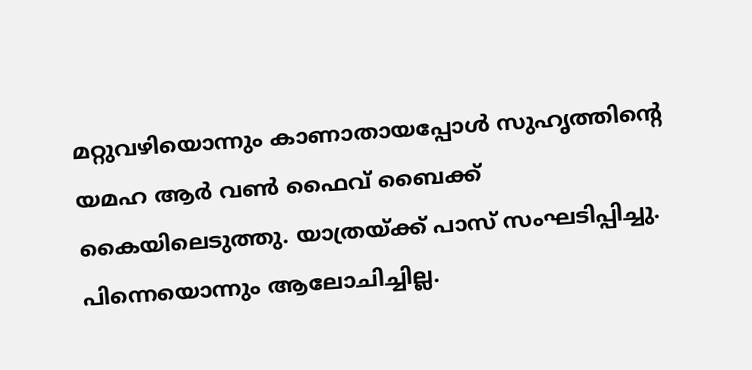മറ്റുവഴിയൊന്നും കാണാതായപ്പോൾ സുഹൃത്തിന്റെ യമഹ ആർ വൺ ഫൈവ് ബൈക്ക് കൈയിലെടുത്തു. യാത്രയ്ക്ക് പാസ് സംഘടിപ്പിച്ചു. പിന്നെയൊന്നും ആലോചിച്ചില്ല.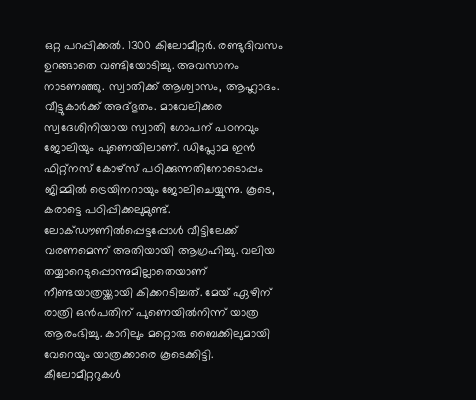ഒറ്റ പറപ്പിക്കൽ. 1300 കിലോമീറ്റർ. രണ്ടുദിവസം ഉറങ്ങാതെ വണ്ടിയോടിച്ചു. അവസാനം നാടണഞ്ഞു. സ്വാതിക്ക് ആശ്വാസം, ആഹ്ലാദം. വീട്ടുകാർക്ക് അദ്ഭുതം. മാവേലിക്കര സ്വദേശിനിയായ സ്വാതി ഗോപന് പഠനവും ജോലിയും പുണെയിലാണ്. ഡിപ്ലോമ ഇൻ ഫിറ്റ്നസ് കോഴ്സ് പഠിക്കുന്നതിനോടൊപ്പം ജിമ്മിൽ ട്രെയിനറായും ജോലിചെയ്യുന്നു. കൂടെ, കരാട്ടെ പഠിപ്പിക്കലുമുണ്ട്. ലോക്ഡൗണിൽപ്പെട്ടപ്പോൾ വീട്ടിലേക്ക് വരണമെന്ന് അതിയായി ആഗ്രഹിച്ചു. വലിയ തയ്യാറെടുപ്പൊന്നുമില്ലാതെയാണ് നീണ്ടയാത്രയ്ക്കായി കിക്കറടിച്ചത്. മേയ് ഏഴിന് രാത്രി ഒൻപതിന് പുണെയിൽനിന്ന് യാത്ര ആരംഭിച്ചു. കാറിലും മറ്റൊരു ബൈക്കിലുമായി വേറെയും യാത്രക്കാരെ കൂടെക്കിട്ടി. കീലോമീറ്ററുകൾ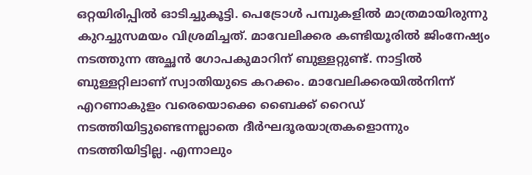ഒറ്റയിരിപ്പിൽ ഓടിച്ചുകൂട്ടി. പെട്രോൾ പമ്പുകളിൽ മാത്രമായിരുന്നു കുറച്ചുസമയം വിശ്രമിച്ചത്. മാവേലിക്കര കണ്ടിയൂരിൽ ജിംനേഷ്യം നടത്തുന്ന അച്ഛൻ ഗോപകുമാറിന് ബുള്ളറ്റുണ്ട്. നാട്ടിൽ ബുള്ളറ്റിലാണ് സ്വാതിയുടെ കറക്കം. മാവേലിക്കരയിൽനിന്ന് എറണാകുളം വരെയൊക്കെ ബൈക്ക് റൈഡ് നടത്തിയിട്ടുണ്ടെന്നല്ലാതെ ദീർഘദൂരയാത്രകളൊന്നും നടത്തിയിട്ടില്ല. എന്നാലും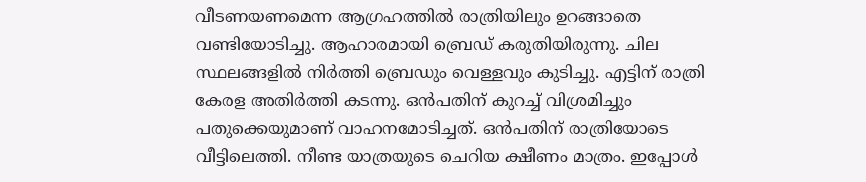വീടണയണമെന്ന ആഗ്രഹത്തിൽ രാത്രിയിലും ഉറങ്ങാതെ വണ്ടിയോടിച്ചു. ആഹാരമായി ബ്രെഡ് കരുതിയിരുന്നു. ചില സ്ഥലങ്ങളിൽ നിർത്തി ബ്രെഡും വെള്ളവും കുടിച്ചു. എട്ടിന് രാത്രി കേരള അതിർത്തി കടന്നു. ഒൻപതിന് കുറച്ച് വിശ്രമിച്ചും പതുക്കെയുമാണ് വാഹനമോടിച്ചത്. ഒൻപതിന് രാത്രിയോടെ വീട്ടിലെത്തി. നീണ്ട യാത്രയുടെ ചെറിയ ക്ഷീണം മാത്രം. ഇപ്പോൾ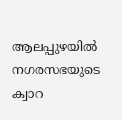ആലപ്പുഴയിൽ നഗരസഭയുടെ ക്വാറ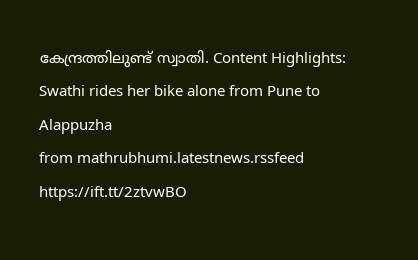കേന്ദ്രത്തിലുണ്ട് സ്വാതി. Content Highlights: Swathi rides her bike alone from Pune to Alappuzha
from mathrubhumi.latestnews.rssfeed https://ift.tt/2ztvwBO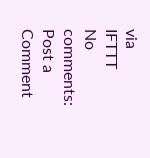via
IFTTT
No comments:
Post a Comment